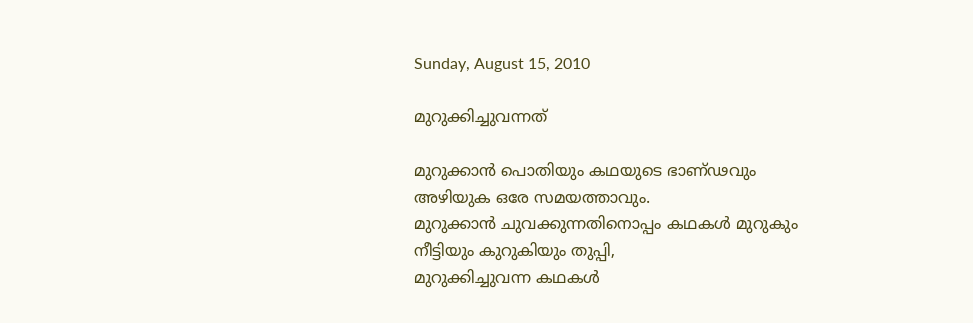Sunday, August 15, 2010

മുറുക്കിച്ചുവന്നത്

മുറുക്കാൻ പൊതിയും കഥയുടെ ഭാണ്ഢവും
അഴിയുക ഒരേ സമയത്താവും.
മുറുക്കാൻ ചുവക്കുന്നതിനൊപ്പം കഥകൾ മുറുകും
നീട്ടിയും കുറുകിയും തുപ്പി,
മുറുക്കിച്ചുവന്ന കഥകൾ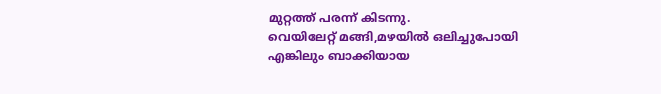മുറ്റത്ത് പരന്ന് കിടന്നു.
വെയിലേറ്റ് മങ്ങി,മഴയിൽ ഒലിച്ചുപോയി
എങ്കിലും ബാക്കിയായ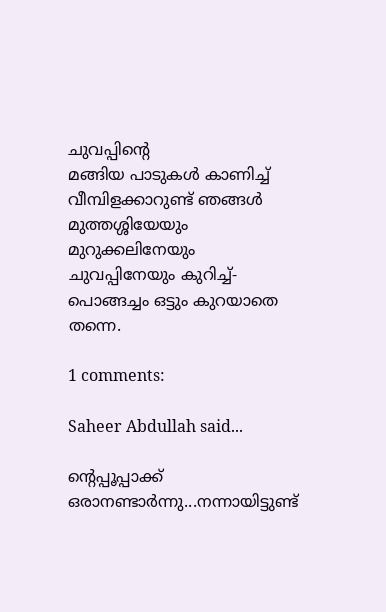ചുവപ്പിന്റെ
മങ്ങിയ പാടുകൾ കാണിച്ച്
വീമ്പിളക്കാറുണ്ട് ഞങ്ങൾ
മുത്തശ്ശിയേയും മുറുക്കലിനേയും
ചുവപ്പിനേയും കുറിച്ച്-
പൊങ്ങച്ചം ഒട്ടും കുറയാതെ തന്നെ.

1 comments:

Saheer Abdullah said...

ന്റെപ്പൂപ്പാക്ക് ഒരാനണ്ടാര്‍ന്നു...നന്നായിട്ടുണ്ട്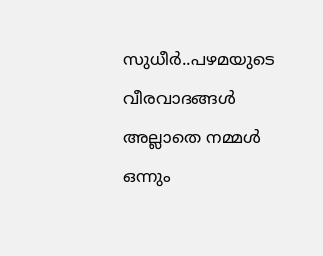സുധീര്‍..പഴമയുടെ വീരവാദങ്ങള്‍ അല്ലാതെ നമ്മള്‍ ഒന്നും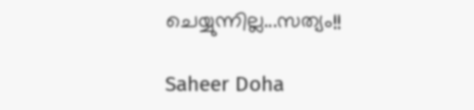ചെയ്യുന്നില്ല...സത്യം!!

Saheer Doha